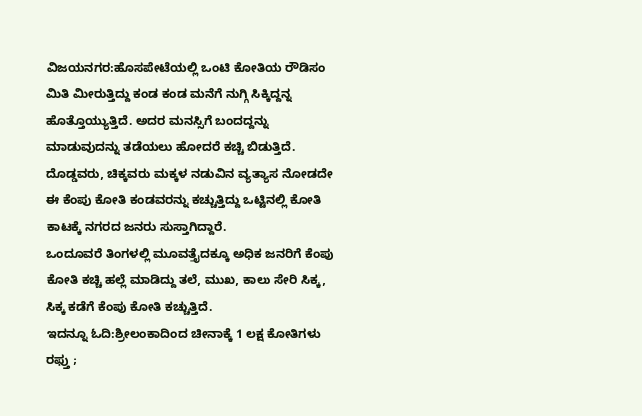ವಿಜಯನಗರ:ಹೊಸಪೇಟೆಯಲ್ಲಿ ಒಂಟಿ ಕೋತಿಯ ರೌಡಿಸಂ ಮಿತಿ ಮೀರುತ್ತಿದ್ದು ಕಂಡ ಕಂಡ ಮನೆಗೆ ನುಗ್ಗಿ ಸಿಕ್ಕಿದ್ದನ್ನ ಹೊತ್ತೊಯ್ಯುತ್ತಿದೆ. ಅದರ ಮನಸ್ಸಿಗೆ ಬಂದದ್ದನ್ನು ಮಾಡುವುದನ್ನು ತಡೆಯಲು ಹೋದರೆ ಕಚ್ಚಿ ಬಿಡುತ್ತಿದೆ.
ದೊಡ್ಡವರು, ಚಿಕ್ಕವರು ಮಕ್ಕಳ ನಡುವಿನ ವ್ಯತ್ಯಾಸ ನೋಡದೇ ಈ ಕೆಂಪು ಕೋತಿ ಕಂಡವರನ್ನು ಕಚ್ಚುತ್ತಿದ್ದು ಒಟ್ಟಿನಲ್ಲಿ ಕೋತಿ ಕಾಟಕ್ಕೆ ನಗರದ ಜನರು ಸುಸ್ತಾಗಿದ್ದಾರೆ.
ಒಂದೂವರೆ ತಿಂಗಳಲ್ಲಿ ಮೂವತ್ತೈದಕ್ಕೂ ಅಧಿಕ ಜನರಿಗೆ ಕೆಂಪು ಕೋತಿ ಕಚ್ಚಿ ಹಲ್ಲೆ ಮಾಡಿದ್ದು ತಲೆ, ಮುಖ, ಕಾಲು ಸೇರಿ ಸಿಕ್ಕ, ಸಿಕ್ಕ ಕಡೆಗೆ ಕೆಂಪು ಕೋತಿ ಕಚ್ಚುತ್ತಿದೆ.
ಇದನ್ನೂ ಓದಿ:ಶ್ರೀಲಂಕಾದಿಂದ ಚೀನಾಕ್ಕೆ 1 ಲಕ್ಷ ಕೋತಿಗಳು ರಫ್ತು ;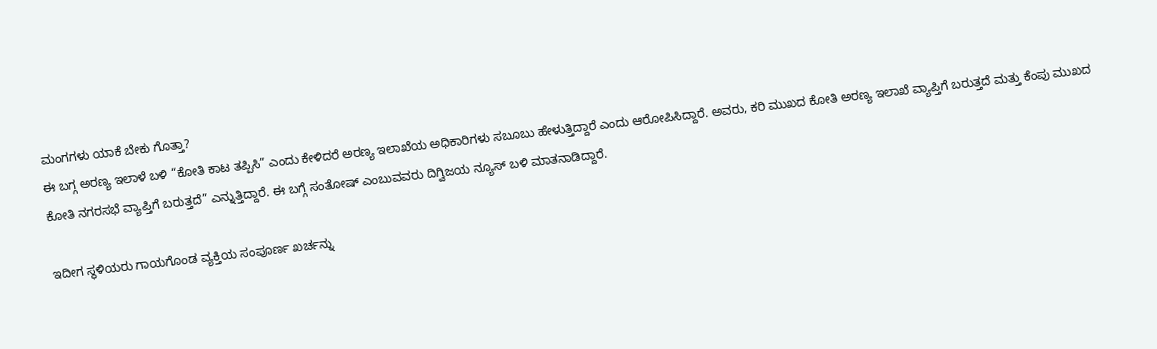ಮಂಗಗಳು ಯಾಕೆ ಬೇಕು ಗೊತ್ತಾ?
ಈ ಬಗ್ಗ ಅರಣ್ಯ ಇಲಾಳೆ ಬಳಿ “ಕೋತಿ ಕಾಟ ತಪ್ಪಿಸಿ” ಎಂದು ಕೇಳಿದರೆ ಅರಣ್ಯ ಇಲಾಖೆಯ ಅಧಿಕಾರಿಗಳು ಸಬೂಬು ಹೇಳುತ್ತಿದ್ದಾರೆ ಎಂದು ಆರೋಪಿಸಿದ್ದಾರೆ. ಅವರು, ಕರಿ ಮುಖದ ಕೋತಿ ಅರಣ್ಯ ಇಲಾಖೆ ವ್ಯಾಪ್ತಿಗೆ ಬರುತ್ತದೆ ಮತ್ತು ಕೆಂಪು ಮುಖದ ಕೋತಿ ನಗರಸಭೆ ವ್ಯಾಪ್ತಿಗೆ ಬರುತ್ತದೆ” ಎನ್ನುತ್ತಿದ್ದಾರೆ. ಈ ಬಗ್ಗೆ ಸಂತೋಷ್ ಎಂಬುವವರು ದಿಗ್ವಿಜಯ ನ್ಯೂಸ್ ಬಳಿ ಮಾತನಾಡಿದ್ದಾರೆ.

ಇದೀಗ ಸ್ಥಳಿಯರು ಗಾಯಗೊಂಡ ವ್ಯಕ್ತಿಯ ಸಂಪೂರ್ಣ ಖರ್ಚನ್ನು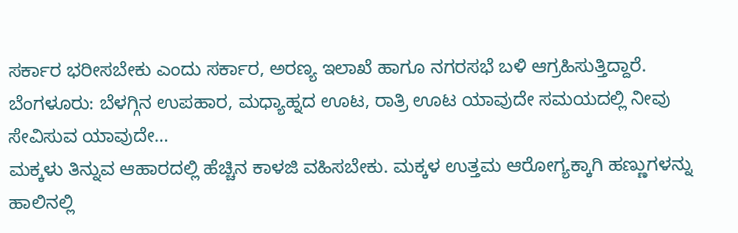ಸರ್ಕಾರ ಭರೀಸಬೇಕು ಎಂದು ಸರ್ಕಾರ, ಅರಣ್ಯ ಇಲಾಖೆ ಹಾಗೂ ನಗರಸಭೆ ಬಳಿ ಆಗ್ರಹಿಸುತ್ತಿದ್ದಾರೆ.
ಬೆಂಗಳೂರು: ಬೆಳಗ್ಗಿನ ಉಪಹಾರ, ಮಧ್ಯಾಹ್ನದ ಊಟ, ರಾತ್ರಿ ಊಟ ಯಾವುದೇ ಸಮಯದಲ್ಲಿ ನೀವು ಸೇವಿಸುವ ಯಾವುದೇ…
ಮಕ್ಕಳು ತಿನ್ನುವ ಆಹಾರದಲ್ಲಿ ಹೆಚ್ಚಿನ ಕಾಳಜಿ ವಹಿಸಬೇಕು. ಮಕ್ಕಳ ಉತ್ತಮ ಆರೋಗ್ಯಕ್ಕಾಗಿ ಹಣ್ಣುಗಳನ್ನು ಹಾಲಿನಲ್ಲಿ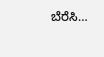ಬೆರೆಸಿ…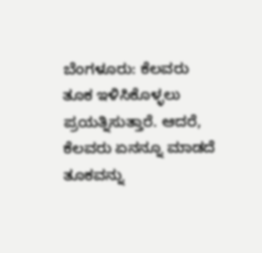ಬೆಂಗಳೂರು: ಕೆಲವರು ತೂಕ ಇಳಿಸಿಕೊಳ್ಳಲು ಪ್ರಯತ್ನಿಸುತ್ತಾರೆ. ಆದರೆ, ಕೆಲವರು ಏನನ್ನೂ ಮಾಡದೆ ತೂಕವನ್ನು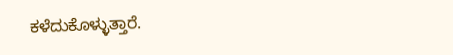ಕಳೆದುಕೊಳ್ಳುತ್ತಾರೆ.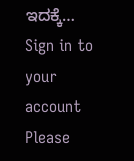ಇದಕ್ಕೆ…
Sign in to your account
Please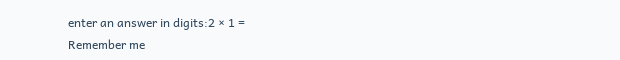enter an answer in digits:2 × 1 =
Remember me